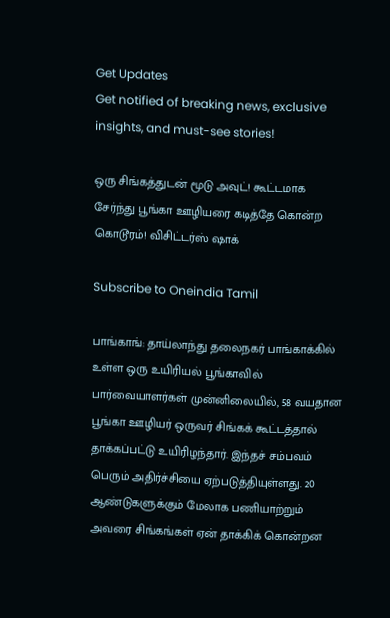Get Updates
Get notified of breaking news, exclusive insights, and must-see stories!

ஒரு சிங்கத்துடன் மூடு அவுட்! கூட்டமாக சேர்ந்து பூங்கா ஊழியரை கடித்தே கொன்ற கொடூரம்! விசிட்டர்ஸ் ஷாக்

Subscribe to Oneindia Tamil

பாங்காங்: தாய்லாந்து தலைநகர் பாங்காக்கில் உள்ள ஒரு உயிரியல் பூங்காவில் பார்வையாளர்கள் முன்னிலையில், 58 வயதான பூங்கா ஊழியர் ஒருவர் சிங்கக் கூட்டத்தால் தாக்கப்பட்டு உயிரிழந்தார். இந்தச் சம்பவம் பெரும் அதிர்ச்சியை ஏற்படுத்தியுள்ளது. 20 ஆண்டுகளுக்கும் மேலாக பணியாற்றும் அவரை சிங்கங்கள் ஏன் தாக்கிக் கொன்றன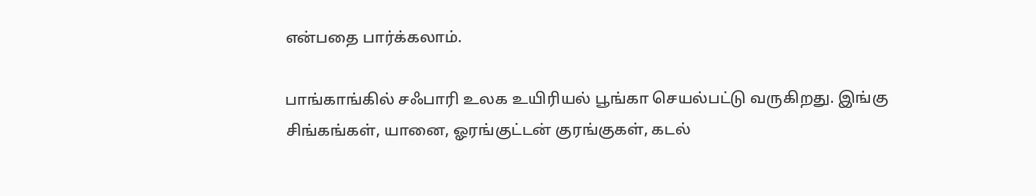என்பதை பார்க்கலாம்.

பாங்காங்கில் சஃபாரி உலக உயிரியல் பூங்கா செயல்பட்டு வருகிறது. இங்கு சிங்கங்கள், யானை, ஓரங்குட்டன் குரங்குகள், கடல்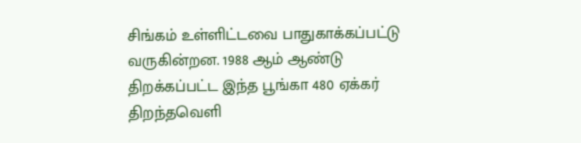சிங்கம் உள்ளிட்டவை பாதுகாக்கப்பட்டு வருகின்றன. 1988 ஆம் ஆண்டு திறக்கப்பட்ட இந்த பூங்கா 480 ஏக்கர் திறந்தவெளி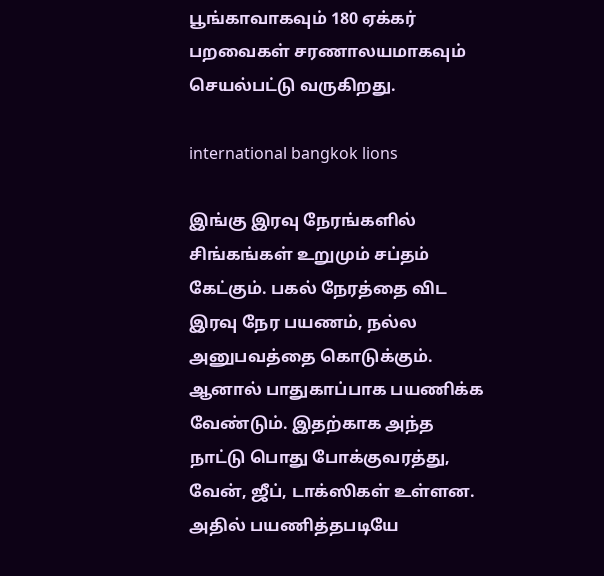பூங்காவாகவும் 180 ஏக்கர் பறவைகள் சரணாலயமாகவும் செயல்பட்டு வருகிறது.

international bangkok lions

இங்கு இரவு நேரங்களில் சிங்கங்கள் உறுமும் சப்தம் கேட்கும். பகல் நேரத்தை விட இரவு நேர பயணம், நல்ல அனுபவத்தை கொடுக்கும். ஆனால் பாதுகாப்பாக பயணிக்க வேண்டும். இதற்காக அந்த நாட்டு பொது போக்குவரத்து, வேன், ஜீப், டாக்ஸிகள் உள்ளன. அதில் பயணித்தபடியே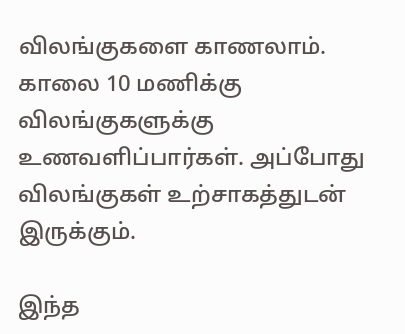விலங்குகளை காணலாம். காலை 10 மணிக்கு விலங்குகளுக்கு உணவளிப்பார்கள். அப்போது விலங்குகள் உற்சாகத்துடன் இருக்கும்.

இந்த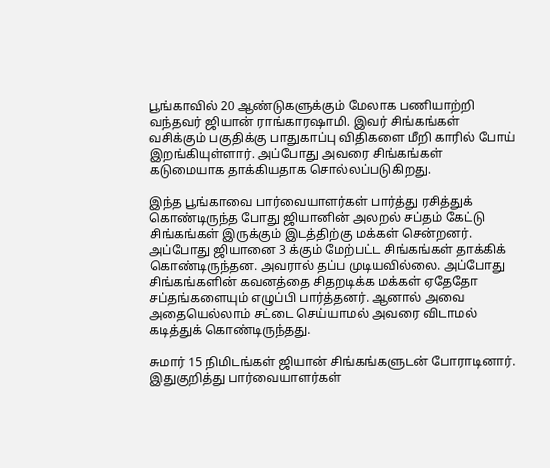பூங்காவில் 20 ஆண்டுகளுக்கும் மேலாக பணியாற்றி வந்தவர் ஜியான் ராங்காரஷாமி. இவர் சிங்கங்கள் வசிக்கும் பகுதிக்கு பாதுகாப்பு விதிகளை மீறி காரில் போய் இறங்கியுள்ளார். அப்போது அவரை சிங்கங்கள் கடுமையாக தாக்கியதாக சொல்லப்படுகிறது.

இந்த பூங்காவை பார்வையாளர்கள் பார்த்து ரசித்துக் கொண்டிருந்த போது ஜியானின் அலறல் சப்தம் கேட்டு சிங்கங்கள் இருக்கும் இடத்திற்கு மக்கள் சென்றனர். அப்போது ஜியானை 3 க்கும் மேற்பட்ட சிங்கங்கள் தாக்கிக் கொண்டிருந்தன. அவரால் தப்ப முடியவில்லை. அப்போது சிங்கங்களின் கவனத்தை சிதறடிக்க மக்கள் ஏதேதோ சப்தங்களையும் எழுப்பி பார்த்தனர். ஆனால் அவை அதையெல்லாம் சட்டை செய்யாமல் அவரை விடாமல் கடித்துக் கொண்டிருந்தது.

சுமார் 15 நிமிடங்கள் ஜியான் சிங்கங்களுடன் போராடினார். இதுகுறித்து பார்வையாளர்கள்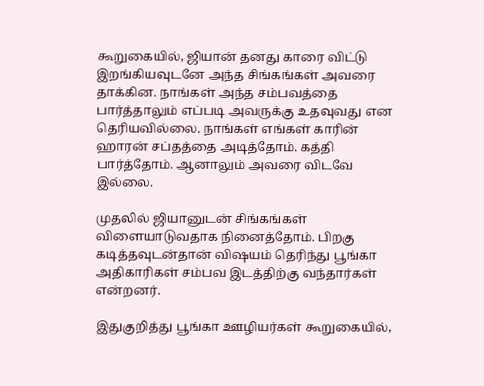கூறுகையில், ஜியான் தனது காரை விட்டு இறங்கியவுடனே அந்த சிங்கங்கள் அவரை தாக்கின. நாங்கள் அந்த சம்பவத்தை பார்த்தாலும் எப்படி அவருக்கு உதவுவது என தெரியவில்லை. நாங்கள் எங்கள் காரின் ஹாரன் சப்தத்தை அடித்தோம். கத்தி பார்த்தோம். ஆனாலும் அவரை விடவே இல்லை.

முதலில் ஜியானுடன் சிங்கங்கள் விளையாடுவதாக நினைத்தோம். பிறகு கடித்தவுடன்தான் விஷயம் தெரிந்து பூங்கா அதிகாரிகள் சம்பவ இடத்திற்கு வந்தார்கள் என்றனர்.

இதுகுறித்து பூங்கா ஊழியர்கள் கூறுகையில்,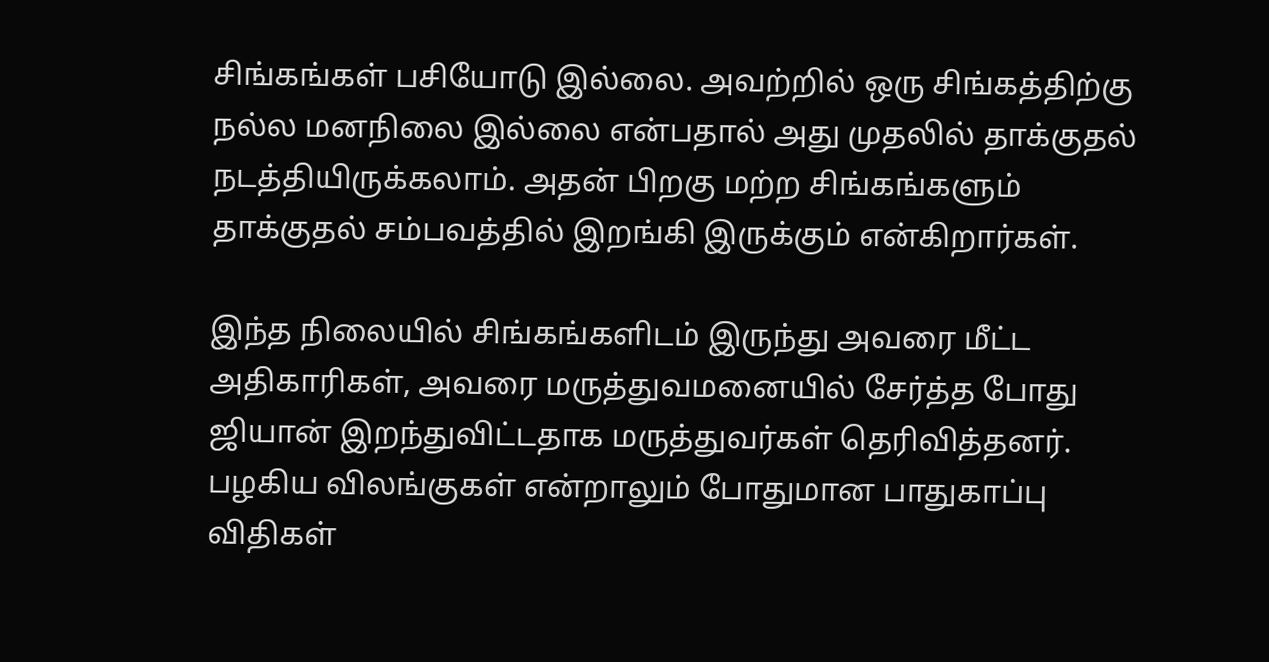சிங்கங்கள் பசியோடு இல்லை. அவற்றில் ஒரு சிங்கத்திற்கு நல்ல மனநிலை இல்லை என்பதால் அது முதலில் தாக்குதல் நடத்தியிருக்கலாம். அதன் பிறகு மற்ற சிங்கங்களும் தாக்குதல் சம்பவத்தில் இறங்கி இருக்கும் என்கிறார்கள்.

இந்த நிலையில் சிங்கங்களிடம் இருந்து அவரை மீட்ட அதிகாரிகள், அவரை மருத்துவமனையில் சேர்த்த போது ஜியான் இறந்துவிட்டதாக மருத்துவர்கள் தெரிவித்தனர். பழகிய விலங்குகள் என்றாலும் போதுமான பாதுகாப்பு விதிகள்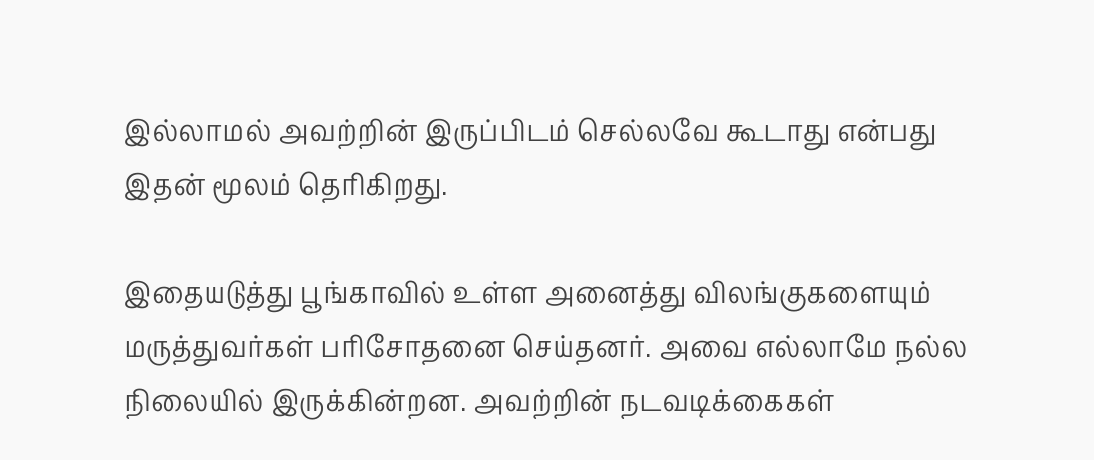இல்லாமல் அவற்றின் இருப்பிடம் செல்லவே கூடாது என்பது இதன் மூலம் தெரிகிறது.

இதையடுத்து பூங்காவில் உள்ள அனைத்து விலங்குகளையும் மருத்துவர்கள் பரிசோதனை செய்தனர். அவை எல்லாமே நல்ல நிலையில் இருக்கின்றன. அவற்றின் நடவடிக்கைகள்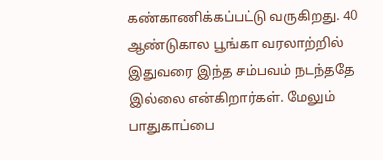கண்காணிக்கப்பட்டு வருகிறது. 40 ஆண்டுகால பூங்கா வரலாற்றில் இதுவரை இந்த சம்பவம் நடந்ததே இல்லை என்கிறார்கள். மேலும் பாதுகாப்பை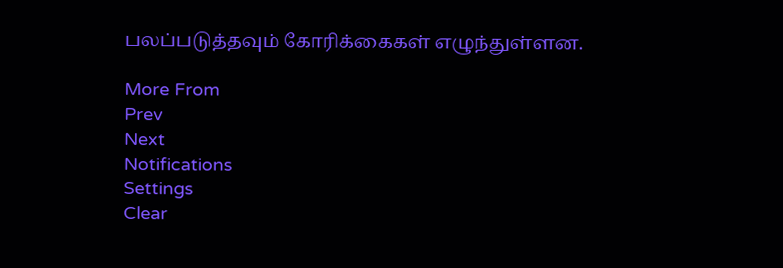பலப்படுத்தவும் கோரிக்கைகள் எழுந்துள்ளன.

More From
Prev
Next
Notifications
Settings
Clear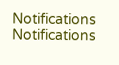Notifications
Notifications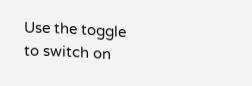Use the toggle to switch on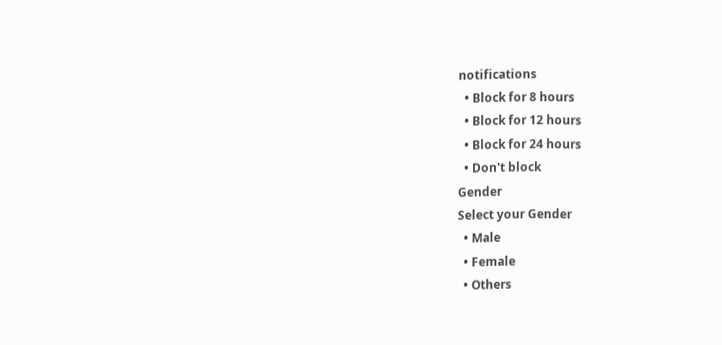notifications
  • Block for 8 hours
  • Block for 12 hours
  • Block for 24 hours
  • Don't block
Gender
Select your Gender
  • Male
  • Female
  • Others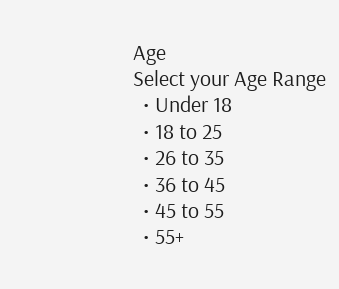Age
Select your Age Range
  • Under 18
  • 18 to 25
  • 26 to 35
  • 36 to 45
  • 45 to 55
  • 55+